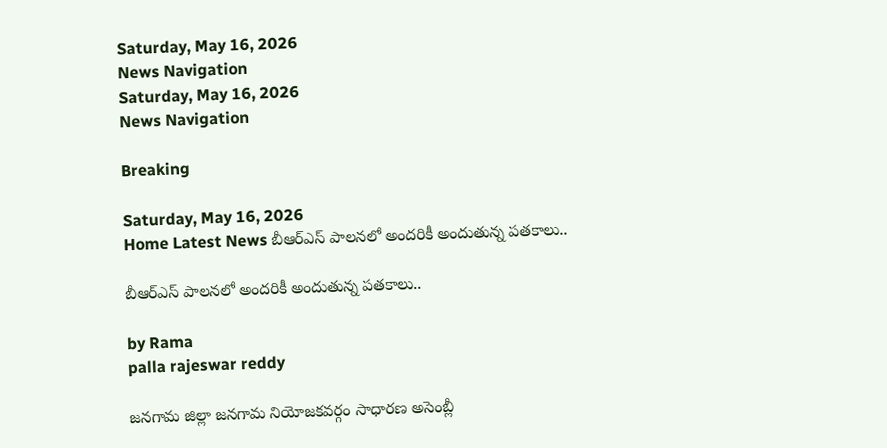Saturday, May 16, 2026
News Navigation
Saturday, May 16, 2026
News Navigation

Breaking

Saturday, May 16, 2026
Home Latest News బీఆర్ఎస్ పాలనలో అందరికీ అందుతున్న పతకాలు..

బీఆర్ఎస్ పాలనలో అందరికీ అందుతున్న పతకాలు..

by Rama
palla rajeswar reddy

జనగామ జిల్లా జనగామ నియోజకవర్గం సాధారణ అసెంబ్లీ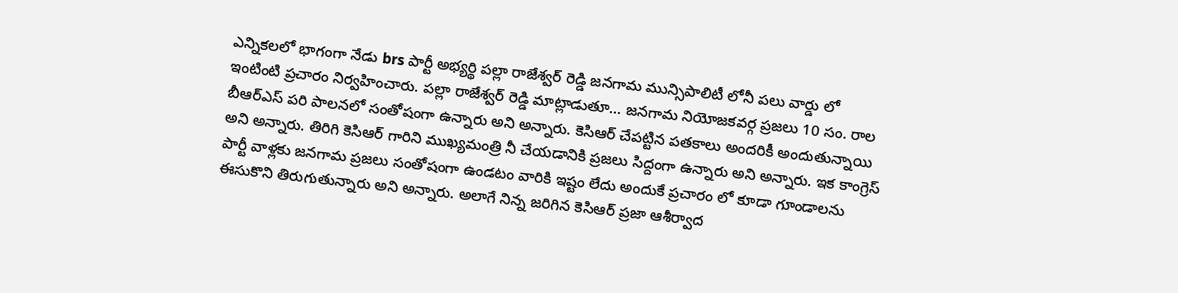ఎన్నికలలో భాగంగా నేడు brs పార్టీ అభ్యర్థి పల్లా రాజేశ్వర్ రెడ్డి జనగామ మున్సిపాలిటీ లోనీ పలు వార్డు లో ఇంటింటి ప్రచారం నిర్వహించారు. పల్లా రాజేశ్వర్ రెడ్డి మాట్లాడుతూ… జనగామ నియోజకవర్గ ప్రజలు 10 సం. రాల బీఆర్ఎస్ పరి పాలనలో సంతోషంగా ఉన్నారు అని అన్నారు. కెసిఆర్ చేపట్టిన పతకాలు అందరికీ అందుతున్నాయి అని అన్నారు. తిరిగి కెసిఆర్ గారిని ముఖ్యమంత్రి నీ చేయడానికి ప్రజలు సిద్దంగా ఉన్నారు అని అన్నారు. ఇక కాంగ్రెస్ పార్టీ వాళ్లకు జనగామ ప్రజలు సంతోషంగా ఉండటం వారికి ఇష్టం లేదు అందుకే ప్రచారం లో కూడా గూండాలను ఈసుకొని తిరుగుతున్నారు అని అన్నారు. అలాగే నిన్న జరిగిన కెసిఆర్ ప్రజా ఆశీర్వాద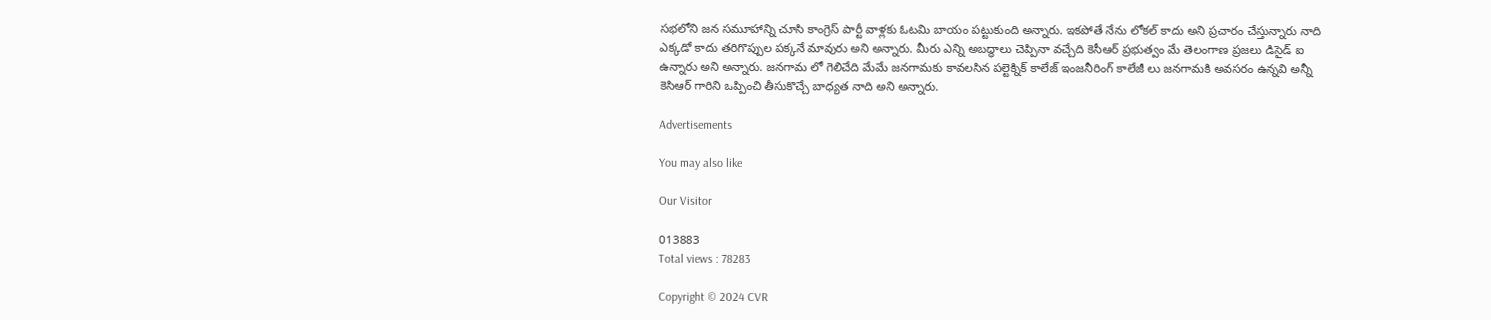సభలోని జన సమూహాన్ని చూసి కాంగ్రెస్ పార్టీ వాళ్లకు ఓటమి బాయం పట్టుకుంది అన్నారు. ఇకపోతే నేను లోకల్ కాదు అని ప్రచారం చేస్తున్నారు నాది ఎక్కడో కాదు తరిగొప్పుల పక్కనే మావురు అని అన్నారు. మీరు ఎన్ని అబద్ధాలు చెప్పినా వచ్చేది కెసీఆర్ ప్రభుత్వం మే తెలంగాణ ప్రజలు డిసైడ్ ఐ ఉన్నారు అని అన్నారు. జనగామ లో గెలిచేది మేమే జనగామకు కావలసిన పల్టెక్నిక్ కాలేజ్ ఇంజనీరింగ్ కాలేజీ లు జనగామకి అవసరం ఉన్నవి అన్నీ కెసిఆర్ గారిని ఒప్పించి తీసుకొచ్చే బాధ్యత నాది అని అన్నారు.

Advertisements

You may also like

Our Visitor

013883
Total views : 78283

Copyright © 2024 CVR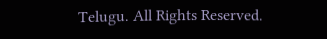Telugu. All Rights Reserved.